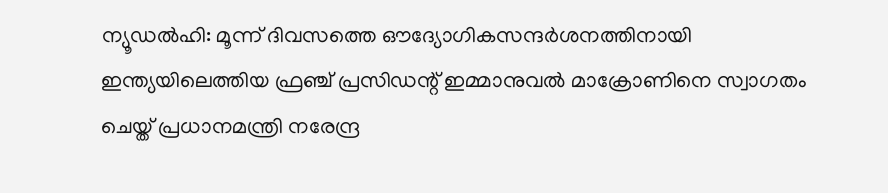ന്യൂഡൽഹി: മൂന്ന് ദിവസത്തെ ഔദ്യോഗികസന്ദർശനത്തിനായി ഇന്ത്യയിലെത്തിയ ഫ്രഞ്ച് പ്രസിഡന്റ് ഇമ്മാനുവൽ മാക്രോണിനെ സ്വാഗതം ചെയ്ത് പ്രധാനമന്ത്രി നരേന്ദ്ര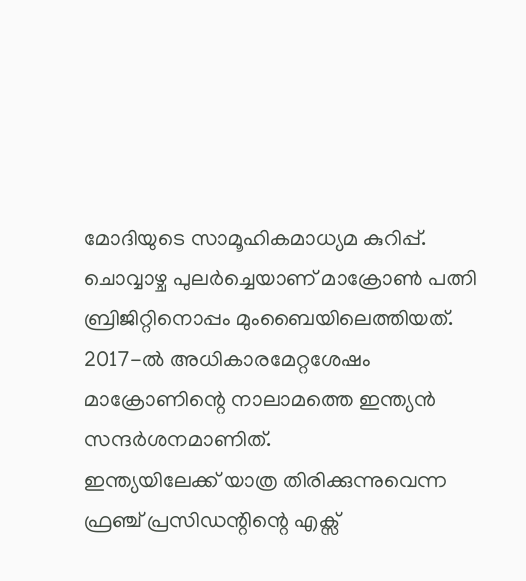മോദിയുടെ സാമൂഹികമാധ്യമ കുറിപ്പ്. ചൊവ്വാഴ്ച പുലർച്ചെയാണ് മാക്രോൺ പത്നി ബ്രിജിറ്റിനൊപ്പം മുംബൈയിലെത്തിയത്. 2017-ൽ അധികാരമേറ്റശേഷം മാക്രോണിന്റെ നാലാമത്തെ ഇന്ത്യൻ സന്ദർശനമാണിത്.
ഇന്ത്യയിലേക്ക് യാത്ര തിരിക്കുന്നുവെന്ന ഫ്രഞ്ച് പ്രസിഡന്റിന്റെ എക്സ്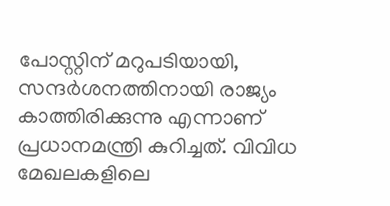പോസ്റ്റിന് മറുപടിയായി, സന്ദർശനത്തിനായി രാജ്യം കാത്തിരിക്കുന്നു എന്നാണ് പ്രധാനമന്ത്രി കുറിച്ചത്. വിവിധ മേഖലകളിലെ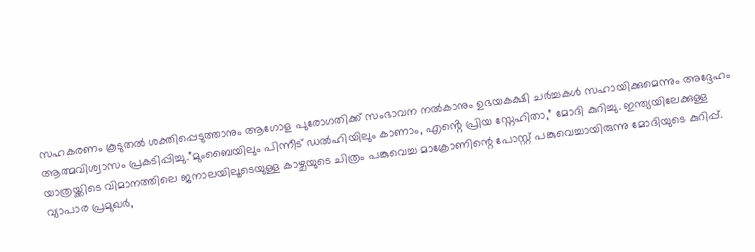സഹകരണം കൂടുതൽ ശക്തിപ്പെടുത്താനും ആഗോള പുരോഗതിക്ക് സംഭാവന നൽകാനും ഉഭയകക്ഷി ചർച്ചകൾ സഹായിക്കുമെന്നും അദ്ദേഹം ആത്മവിശ്വാസം പ്രകടിപ്പിച്ചു.”മുംബൈയിലും പിന്നീട് ഡൽഹിയിലും കാണാം, എൻ്റെ പ്രിയ സ്നേഹിതാ,” മോദി കുറിച്ചു. ഇന്ത്യയിലേക്കുള്ള യാത്രയ്ക്കിടെ വിമാനത്തിലെ ജനാലയിലൂടെയുള്ള കാഴ്ചയുടെ ചിത്രം പങ്കുവെച്ച മാക്രോണിന്റെ പോസ്റ്റ് പങ്കുവെച്ചായിരുന്നു മോദിയുടെ കുറിപ്പ്.
വ്യാപാര പ്രമുഖർ,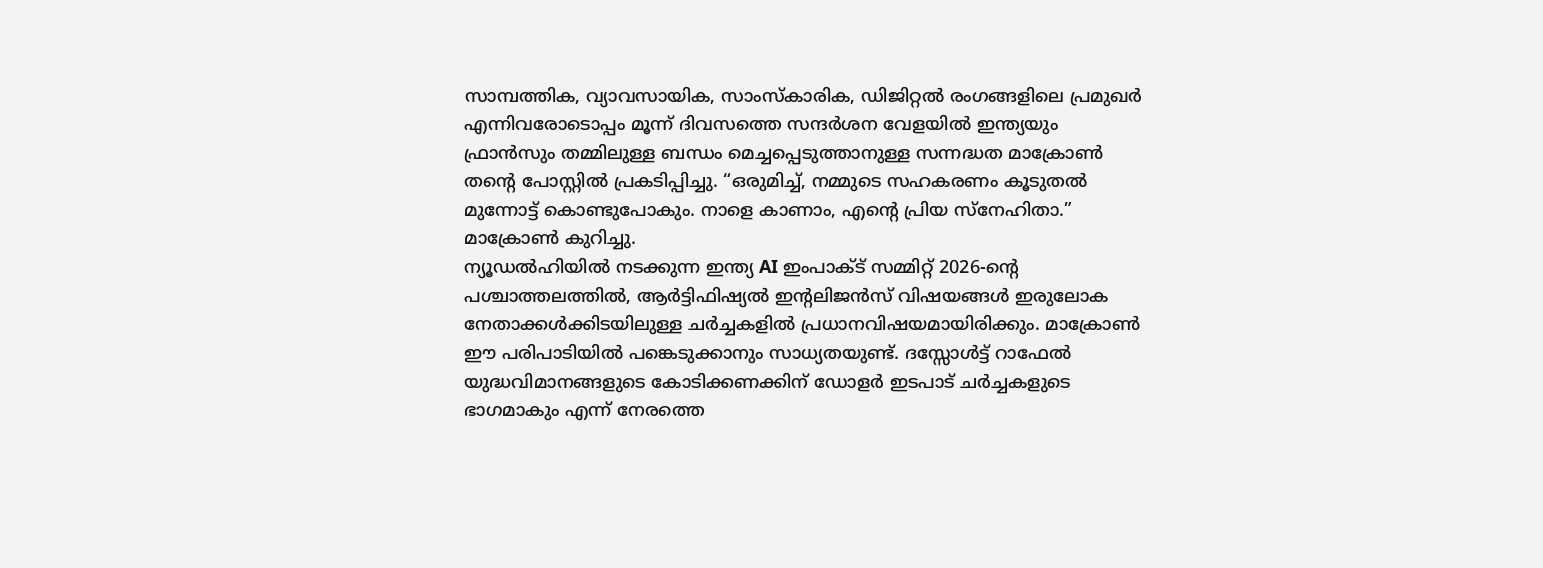സാമ്പത്തിക, വ്യാവസായിക, സാംസ്കാരിക, ഡിജിറ്റൽ രംഗങ്ങളിലെ പ്രമുഖർ എന്നിവരോടൊപ്പം മൂന്ന് ദിവസത്തെ സന്ദർശന വേളയിൽ ഇന്ത്യയും ഫ്രാൻസും തമ്മിലുള്ള ബന്ധം മെച്ചപ്പെടുത്താനുള്ള സന്നദ്ധത മാക്രോൺ തന്റെ പോസ്റ്റിൽ പ്രകടിപ്പിച്ചു. “ഒരുമിച്ച്, നമ്മുടെ സഹകരണം കൂടുതൽ മുന്നോട്ട് കൊണ്ടുപോകും. നാളെ കാണാം, എൻ്റെ പ്രിയ സ്നേഹിതാ.” മാക്രോൺ കുറിച്ചു.
ന്യൂഡൽഹിയിൽ നടക്കുന്ന ഇന്ത്യ AI ഇംപാക്ട് സമ്മിറ്റ് 2026-ന്റെ പശ്ചാത്തലത്തിൽ, ആർട്ടിഫിഷ്യൽ ഇൻ്റലിജൻസ് വിഷയങ്ങൾ ഇരുലോക നേതാക്കൾക്കിടയിലുള്ള ചർച്ചകളിൽ പ്രധാനവിഷയമായിരിക്കും. മാക്രോൺ ഈ പരിപാടിയിൽ പങ്കെടുക്കാനും സാധ്യതയുണ്ട്. ദസ്സോൾട്ട് റാഫേൽ യുദ്ധവിമാനങ്ങളുടെ കോടിക്കണക്കിന് ഡോളർ ഇടപാട് ചർച്ചകളുടെ ഭാഗമാകും എന്ന് നേരത്തെ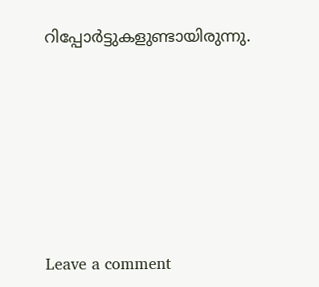റിപ്പോർട്ടുകളുണ്ടായിരുന്നു.







Leave a comment